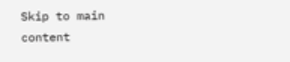Skip to main content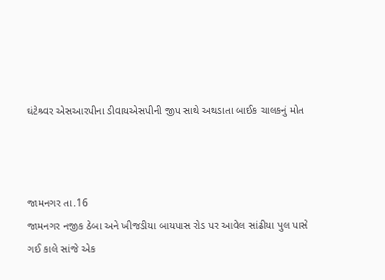ઘંટેશ્ર્વર એસઆરપીના ડીવાયએસપીની જીપ સાથે અથડાતા બાઈક ચાલકનું મોત



જામનગર તા.16
જામનગર નજીક ઠેબા અને ખીજડીયા બાયપાસ રોડ પર આવેલ સાંઢીયા પુલ પાસે ગઈ કાલે સાંજે એક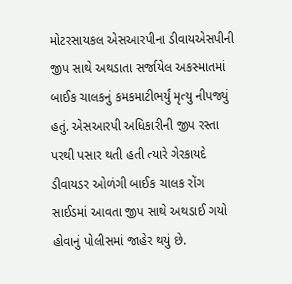મોટરસાયકલ એસઆરપીના ડીવાયએસપીની જીપ સાથે અથડાતા સર્જાયેલ અકસ્માતમાં બાઈક ચાલકનું કમકમાટીભર્યું મૃત્યુ નીપજ્યું હતું. એસઆરપી અધિકારીની જીપ રસ્તા પરથી પસાર થતી હતી ત્યારે ગેરકાયદે ડીવાયડર ઓળંગી બાઈક ચાલક રોંગ સાઈડમાં આવતા જીપ સાથે અથડાઈ ગયો હોવાનું પોલીસમાં જાહેર થયું છે.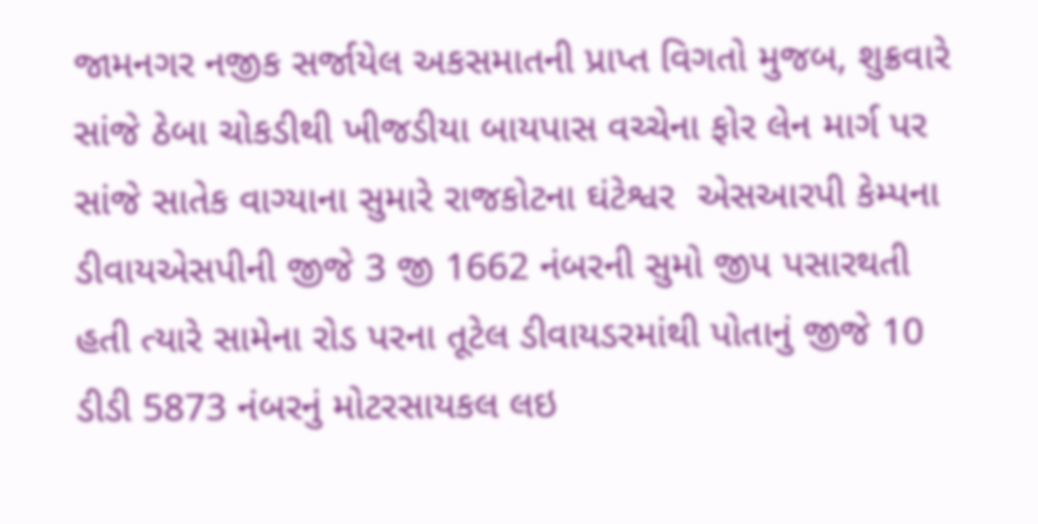જામનગર નજીક સર્જાયેલ અકસમાતની પ્રાપ્ત વિગતો મુજબ, શુક્રવારે સાંજે ઠેબા ચોકડીથી ખીજડીયા બાયપાસ વચ્ચેના ફોર લેન માર્ગ પર સાંજે સાતેક વાગ્યાના સુમારે રાજકોટના ઘંટેશ્વર  એસઆરપી કેમ્પના ડીવાયએસપીની જીજે 3 જી 1662 નંબરની સુમો જીપ પસારથતી હતી ત્યારે સામેના રોડ પરના તૂટેલ ડીવાયડરમાંથી પોતાનું જીજે 10 ડીડી 5873 નંબરનું મોટરસાયકલ લઇ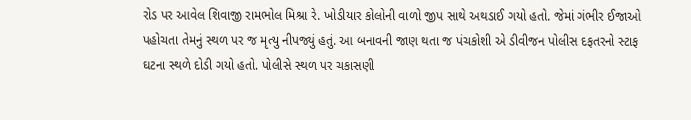રોડ પર આવેલ શિવાજી રામભોલ મિશ્રા રે. ખોડીયાર કોલોની વાળો જીપ સાથે અથડાઈ ગયો હતો. જેમાં ગંભીર ઈજાઓ પહોચતા તેમનું સ્થળ પર જ મૃત્યુ નીપજ્યું હતું. આ બનાવની જાણ થતા જ પંચકોશી એ ડીવીજન પોલીસ દફતરનો સ્ટાફ ઘટના સ્થળે દોડી ગયો હતો. પોલીસે સ્થળ પર ચકાસણી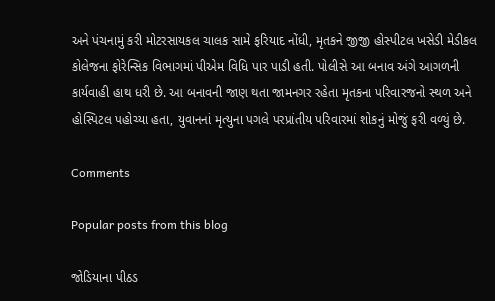અને પંચનામું કરી મોટરસાયકલ ચાલક સામે ફરિયાદ નોંધી, મૃતકને જીજી હોસ્પીટલ ખસેડી મેડીકલ કોલેજના ફોરેન્સિક વિભાગમાં પીએમ વિધિ પાર પાડી હતી. પોલીસે આ બનાવ અંગે આગળની કાર્યવાહી હાથ ધરી છે. આ બનાવની જાણ થતા જામનગર રહેતા મૃતકના પરિવારજનો સ્થળ અને હોસ્પિટલ પહોચ્યા હતા, યુવાનનાં મૃત્યુના પગલે પરપ્રાંતીય પરિવારમાં શોકનું મોજું ફરી વળ્યું છે.

Comments

Popular posts from this blog

જોડિયાના પીઠડ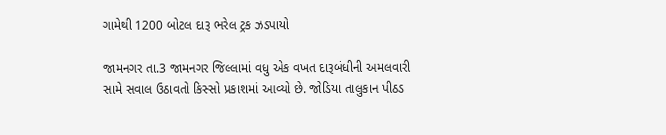ગામેથી 1200 બોટલ દારૂ ભરેલ ટ્રક ઝડપાયો

જામનગર તા.3 જામનગર જિલ્લામાં વધુ એક વખત દારૂબંધીની અમલવારી સામે સવાલ ઉઠાવતો કિસ્સો પ્રકાશમાં આવ્યો છે. જોડિયા તાલુકાન પીઠડ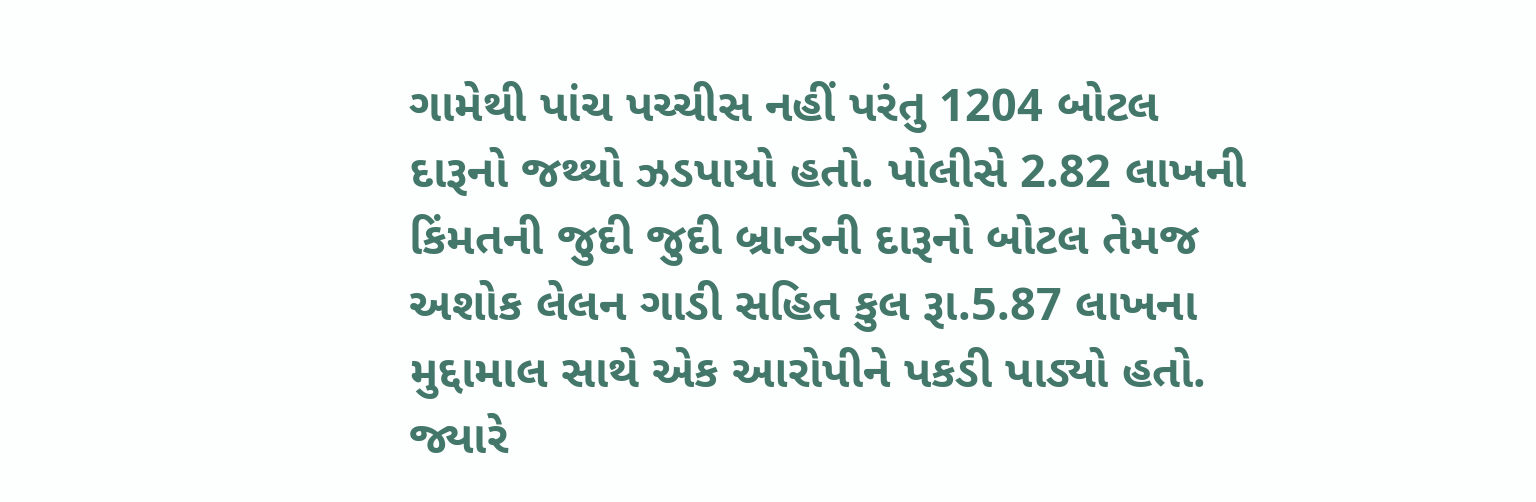ગામેથી પાંચ પચ્ચીસ નહીં પરંતુ 1204 બોટલ દારૂનો જથ્થો ઝડપાયો હતો. પોલીસે 2.82 લાખની કિંમતની જુદી જુદી બ્રાન્ડની દારૂનો બોટલ તેમજ અશોક લેલન ગાડી સહિત કુલ રૂા.5.87 લાખના મુદ્દામાલ સાથે એક આરોપીને પકડી પાડ્યો હતો. જ્યારે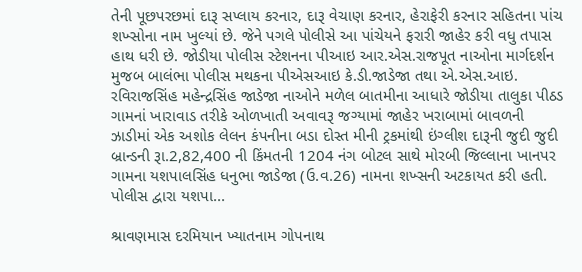તેની પૂછપરછમાં દારૂ સપ્લાય કરનાર, દારૂ વેચાણ કરનાર, હેરાફેરી કરનાર સહિતના પાંચ શખ્સોના નામ ખુલ્યાં છે. જેને પગલે પોલીસે આ પાંચેયને ફરારી જાહેર કરી વધુ તપાસ હાથ ધરી છે. જોડીયા પોલીસ સ્ટેશનના પીઆઇ આર.એસ.રાજપૂત નાઓના માર્ગદર્શન મુજબ બાલંભા પોલીસ મથકના પીએસઆઇ કે.ડી.જાડેજા તથા એ.એસ.આઇ. રવિરાજસિંહ મહેન્દ્રસિંહ જાડેજા નાઓને મળેલ બાતમીના આધારે જોડીયા તાલુકા પીઠડ ગામનાં ખારાવાડ તરીકે ઓળખાતી અવાવરૂ જગ્યામાં જાહેર ખરાબામાં બાવળની ઝાડીમાં એક અશોક લેલન કંપનીના બડા દોસ્ત મીની ટ્રકમાંથી ઇંગ્લીશ દારૂની જુદી જુદી બ્રાન્ડની રૂા.2,82,400 ની કિંમતની 1204 નંગ બોટલ સાથે મોરબી જિલ્લાના ખાનપર ગામના યશપાલસિંહ ધનુભા જાડેજા (ઉ.વ.26) નામના શખ્સની અટકાયત કરી હતી. પોલીસ દ્વારા યશપા...

શ્રાવણમાસ દરમિયાન ખ્યાતનામ ગોપનાથ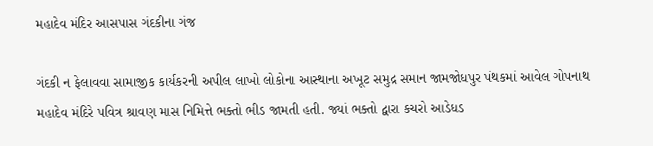મહાદેવ મંદિર આસપાસ ગંદકીના ગંજ

ગંદકી ન ફેલાવવા સામાજીક કાર્યકરની અપીલ લાખો લોકોના આસ્થાના અખૂટ સમુદ્ર સમાન જામજોધપુર પંથકમાં આવેલ ગોપનાથ મહાદેવ મંદિરે પવિત્ર શ્રાવણ માસ નિમિત્તે ભક્તો ભીડ જામતી હતી. જ્યાં ભક્તો દ્વારા કચરો આડેધડ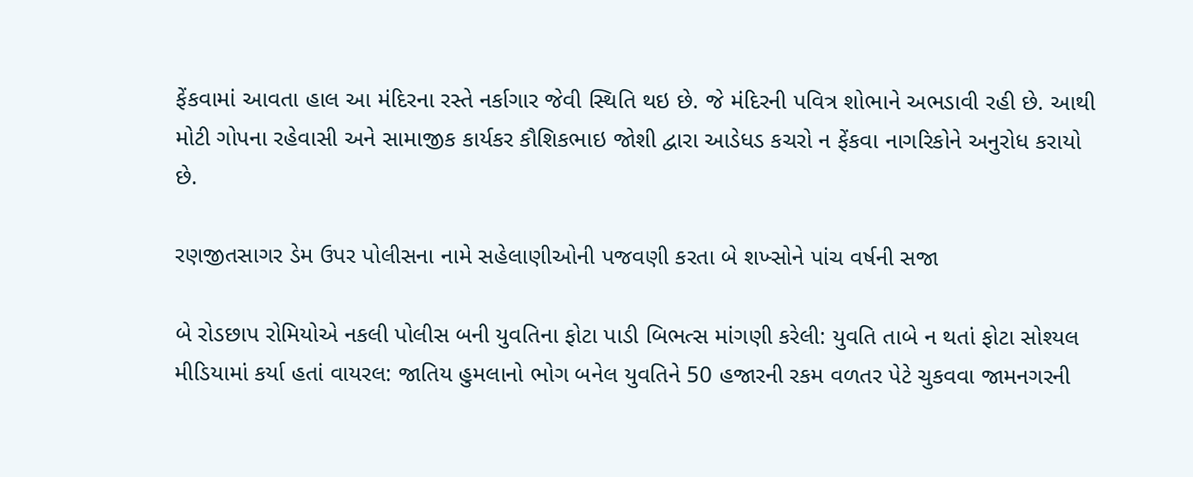ફેંકવામાં આવતા હાલ આ મંદિરના રસ્તે નર્કાગાર જેવી સ્થિતિ થઇ છે. જે મંદિરની પવિત્ર શોભાને અભડાવી રહી છે. આથી મોટી ગોપના રહેવાસી અને સામાજીક કાર્યકર કૌશિકભાઇ જોશી દ્વારા આડેધડ કચરો ન ફેંકવા નાગરિકોને અનુરોધ કરાયો છે.

રણજીતસાગર ડેમ ઉપર પોલીસના નામે સહેલાણીઓની પજવણી કરતા બે શખ્સોને પાંચ વર્ષની સજા

બે રોડછાપ રોમિયોએ નકલી પોલીસ બની યુવતિના ફોટા પાડી બિભત્સ માંગણી કરેલી: યુવતિ તાબે ન થતાં ફોટા સોશ્યલ મીડિયામાં કર્યા હતાં વાયરલ: જાતિય હુમલાનો ભોગ બનેલ યુવતિને 50 હજારની રકમ વળતર પેટે ચુકવવા જામનગરની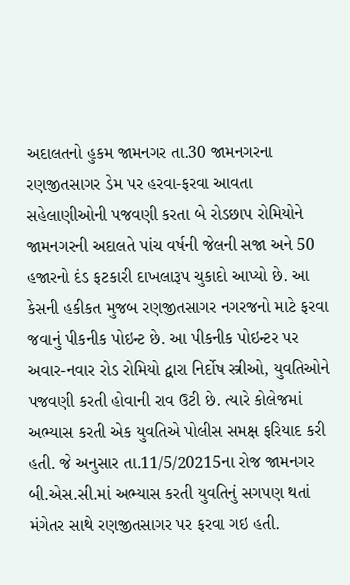અદાલતનો હુકમ જામનગર તા.30 જામનગરના રણજીતસાગર ડેમ પર હરવા-ફરવા આવતા સહેલાણીઓની પજવણી કરતા બે રોડછાપ રોમિયોને જામનગરની અદાલતે પાંચ વર્ષની જેલની સજા અને 50 હજારનો દંડ ફટકારી દાખલારૂપ ચુકાદો આપ્યો છે. આ કેસની હકીકત મુજબ રણજીતસાગર નગરજનો માટે ફરવા જવાનું પીકનીક પોઇન્ટ છે. આ પીકનીક પોઇન્ટર પર અવાર-નવાર રોડ રોમિયો દ્વારા નિર્દોષ સ્ત્રીઓ, યુવતિઓને પજવણી કરતી હોવાની રાવ ઉટી છે. ત્યારે કોલેજમાં અભ્યાસ કરતી એક યુવતિએ પોલીસ સમક્ષ ફરિયાદ કરી હતી. જે અનુસાર તા.11/5/20215ના રોજ જામનગર બી.એસ.સી.માં અભ્યાસ કરતી યુવતિનું સગપણ થતાં મંગેતર સાથે રણજીતસાગર પર ફરવા ગઇ હતી.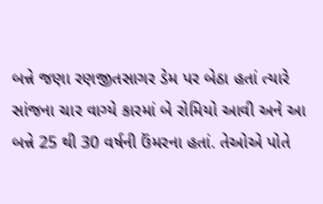બન્ને જણા રણજીતસાગર ડેમ પર બેઠા હતાં ત્યારે સાંજના ચાર વાગ્યે કારમાં બે રોમિયો આવી અને આ બન્ને 25 થી 30 વર્ષની ઉંમરના હતાં. તેઓએ પોતે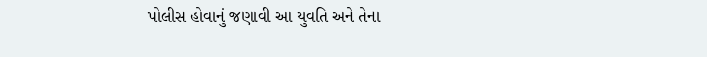પોલીસ હોવાનું જણાવી આ યુવતિ અને તેના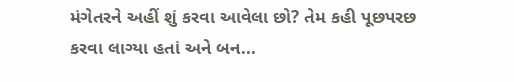મંગેતરને અહીં શું કરવા આવેલા છો? તેમ કહી પૂછપરછ કરવા લાગ્યા હતાં અને બન...